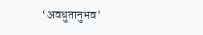‘अवधुतानुभव’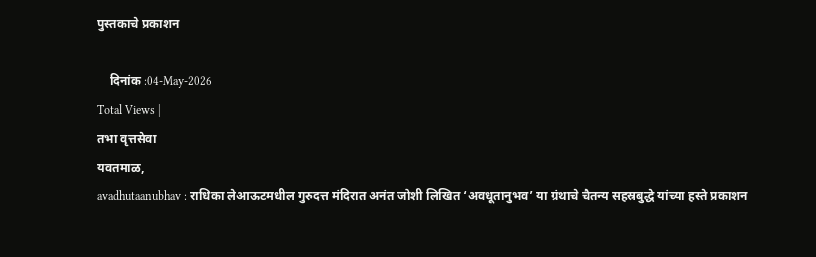पुस्तकाचे प्रकाशन

    दिनांक :04-May-2026
Total Views |
तभा वृत्तसेवा
यवतमाळ,
avadhutaanubhav : राधिका लेआऊटमधील गुरुदत्त मंदिरात अनंत जोशी लिखित ‘अवधूतानुभव’ या ग्रंथाचे चैतन्य सहस्रबुद्धे यांच्या हस्ते प्रकाशन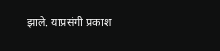झाले. याप्रसंगी प्रकाश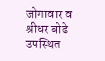जोगावार व श्रीधर बोढे उपस्थित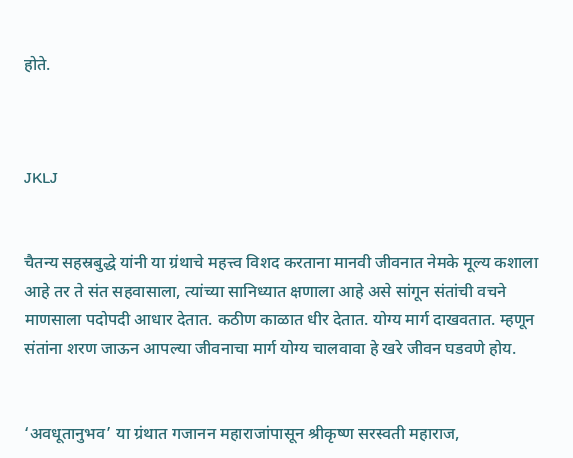होते.



JKLJ


चैतन्य सहस्रबुद्धे यांनी या ग्रंथाचे महत्त्व विशद करताना मानवी जीवनात नेमके मूल्य कशाला आहे तर ते संत सहवासाला, त्यांच्या सानिध्यात क्षणाला आहे असे सांगून संतांची वचने माणसाला पदोपदी आधार देतात. कठीण काळात धीर देतात. योग्य मार्ग दाखवतात. म्हणून संतांना शरण जाऊन आपल्या जीवनाचा मार्ग योग्य चालवावा हे खरे जीवन घडवणे होय.


‘अवधूतानुभव’ या ग्रंथात गजानन महाराजांपासून श्रीकृष्ण सरस्वती महाराज,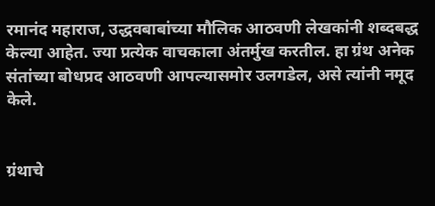रमानंद महाराज, उद्धवबाबांच्या मौलिक आठवणी लेखकांनी शब्दबद्ध केल्या आहेत. ज्या प्रत्येक वाचकाला अंतर्मुख करतील. हा ग्रंथ अनेक संतांच्या बोधप्रद आठवणी आपल्यासमोर उलगडेल, असे त्यांनी नमूद केले.


ग्रंथाचे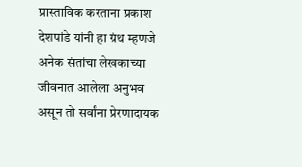प्रास्ताविक करताना प्रकाश देशपांडे यांनी हा ग्रंथ म्हणजे अनेक संतांचा लेखकाच्या जीवनात आलेला अनुभव असून तो सर्वांना प्रेरणादायक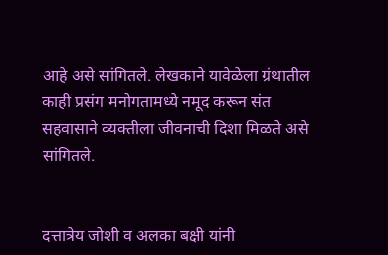आहे असे सांगितले. लेखकाने यावेळेला ग्रंथातील काही प्रसंग मनोगतामध्ये नमूद करून संत सहवासाने व्यक्तीला जीवनाची दिशा मिळते असे सांगितले.


दत्तात्रेय जोशी व अलका बक्षी यांनी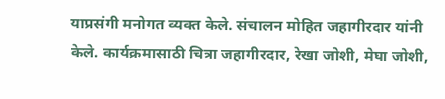याप्रसंगी मनोगत व्यक्त केले. संचालन मोहित जहागीरदार यांनी केले. कार्यक्रमासाठी चित्रा जहागीरदार, रेखा जोशी, मेघा जोशी,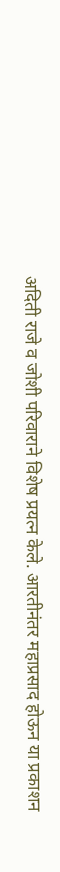अदिती राजे व जोशी परिवाराने विशेष प्रयत्न केले. आरतीनंतर महाप्रसाद होऊन या प्रकाशन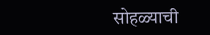सोहळ्याची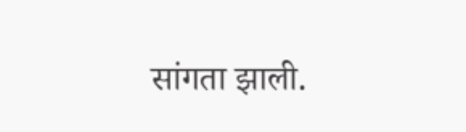सांगता झाली.